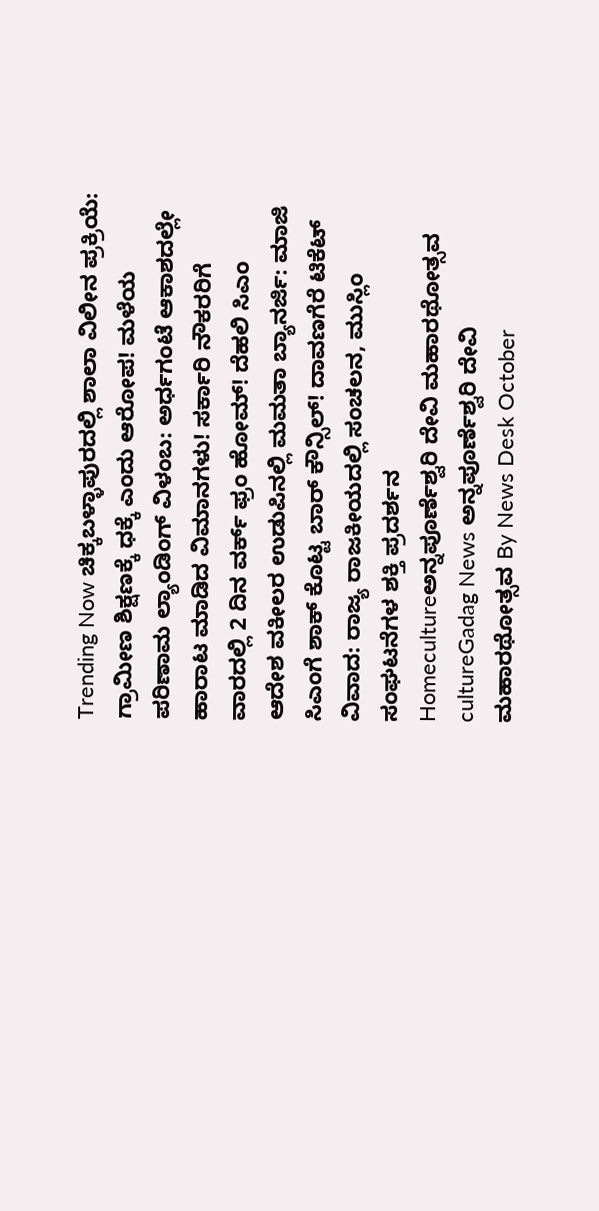Trending Now ಚಿಕ್ಕಬಳ್ಳಾಪುರದಲ್ಲಿ ಶಾಲಾ ವಿಲೀನ ಪ್ರಕ್ರಿಯೆ: ಗ್ರಾಮೀಣ ಶಿಕ್ಷಣಕ್ಕೆ ಧಕ್ಕೆ ಎಂದು ಆರೋಪ! ಮಳೆಯ ಪರಿಣಾಮ ಲ್ಯಾಂಡಿಂಗ್ ವಿಳಂಬ: ಅರ್ಧಗಂಟೆ ಆಕಾಶದಲ್ಲೇ ಹಾರಾಟ ಮಾಡಿದ ವಿಮಾನಗಳು! ಸರ್ಕಾರಿ ನೌಕರರಿಗೆ ವಾರದಲ್ಲಿ 2 ದಿನ ವರ್ಕ್ ಫ್ರಂ ಹೋಮ್! ದೆಹಲಿ ಸಿಎಂ ಆದೇಶ ವಕೀಲರ ಉಡುಪಿನಲ್ಲಿ ಮಮತಾ ಬ್ಯಾನರ್ಜಿ: ಮಾಜಿ ಸಿಎಂಗೆ ಶಾಕ್ ಕೊಟ್ಟ ಬಾರ್ ಕೌನ್ಸಿಲ್! ದಾವಣಗೆರೆ ಟಿಕೆಟ್ ವಿವಾದ: ರಾಜ್ಯ ರಾಜಕೀಯದಲ್ಲಿ ಸಂಚಲನ, ಮುಸ್ಲಿಂ ಸಂಘಟನೆಗಳ ಶಕ್ತಿ ಪ್ರದರ್ಶನ Homecultureಅನ್ನಪೂರ್ಣೆಶ್ವರಿ ದೇವಿ ಮಹಾರಥೋತ್ಸವ cultureGadag News ಅನ್ನಪೂರ್ಣೆಶ್ವರಿ ದೇವಿ ಮಹಾರಥೋತ್ಸವ By News Desk October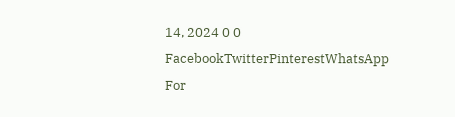14, 2024 0 0 FacebookTwitterPinterestWhatsApp For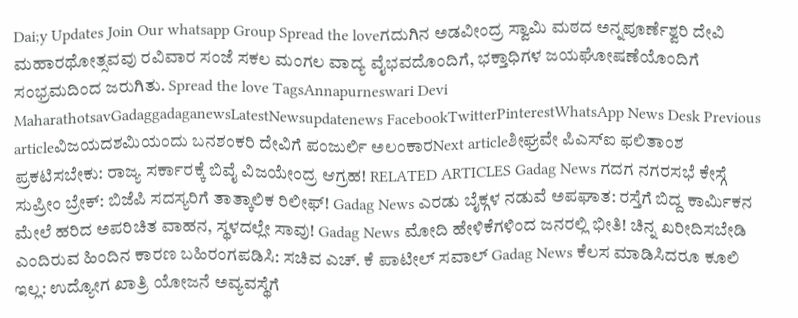Dai;y Updates Join Our whatsapp Group Spread the loveಗದುಗಿನ ಅಡವೀಂದ್ರ ಸ್ವಾಮಿ ಮಠದ ಅನ್ನಪೂರ್ಣೆಶ್ವರಿ ದೇವಿ ಮಹಾರಥೋತ್ಸವವು ರವಿವಾರ ಸಂಜೆ ಸಕಲ ಮಂಗಲ ವಾದ್ಯ ವೈಭವದೊಂದಿಗೆ, ಭಕ್ತಾಧಿಗಳ ಜಯಘೋಷಣೆಯೊಂದಿಗೆ ಸಂಭ್ರಮದಿಂದ ಜರುಗಿತು. Spread the love TagsAnnapurneswari Devi MaharathotsavGadaggadaganewsLatestNewsupdatenews FacebookTwitterPinterestWhatsApp News Desk Previous articleವಿಜಯದಶಮಿಯಂದು ಬನಶಂಕರಿ ದೇವಿಗೆ ಪಂಜುರ್ಲಿ ಅಲಂಕಾರNext articleಶೀಘ್ರವೇ ಪಿಎಸ್ಐ ಫಲಿತಾಂಶ ಪ್ರಕಟಿಸಬೇಕು: ರಾಜ್ಯ ಸರ್ಕಾರಕ್ಕೆ ಬಿವೈ ವಿಜಯೇಂದ್ರ ಆಗ್ರಹ! RELATED ARTICLES Gadag News ಗದಗ ನಗರಸಭೆ ಕೇಸ್ಗೆ ಸುಪ್ರೀಂ ಬ್ರೇಕ್: ಬಿಜೆಪಿ ಸದಸ್ಯರಿಗೆ ತಾತ್ಕಾಲಿಕ ರಿಲೀಫ್! Gadag News ಎರಡು ಬೈಕ್ಗಳ ನಡುವೆ ಅಪಘಾತ: ರಸ್ತೆಗೆ ಬಿದ್ದ ಕಾರ್ಮಿಕನ ಮೇಲೆ ಹರಿದ ಅಪರಿಚಿತ ವಾಹನ, ಸ್ಥಳದಲ್ಲೇ ಸಾವು! Gadag News ಮೋದಿ ಹೇಳಿಕೆಗಳಿಂದ ಜನರಲ್ಲಿ ಭೀತಿ! ಚಿನ್ನ ಖರೀದಿಸಬೇಡಿ ಎಂದಿರುವ ಹಿಂದಿನ ಕಾರಣ ಬಹಿರಂಗಪಡಿಸಿ: ಸಚಿವ ಎಚ್. ಕೆ ಪಾಟೀಲ್ ಸವಾಲ್ Gadag News ಕೆಲಸ ಮಾಡಿಸಿದರೂ ಕೂಲಿ ಇಲ್ಲ: ಉದ್ಯೋಗ ಖಾತ್ರಿ ಯೋಜನೆ ಅವ್ಯವಸ್ಥೆಗೆ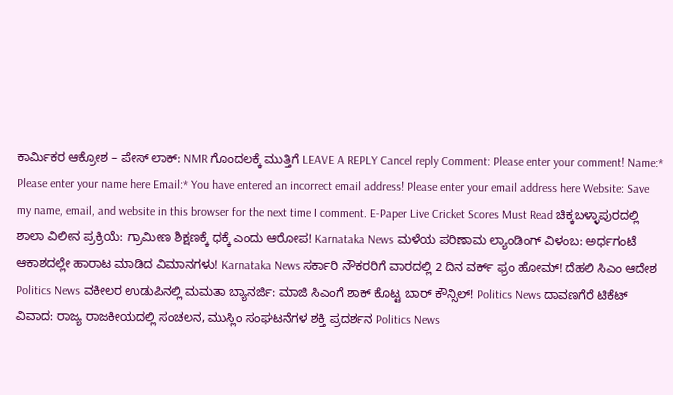ಕಾರ್ಮಿಕರ ಆಕ್ರೋಶ – ಪೇಸ್ ಲಾಕ್: NMR ಗೊಂದಲಕ್ಕೆ ಮುತ್ತಿಗೆ LEAVE A REPLY Cancel reply Comment: Please enter your comment! Name:* Please enter your name here Email:* You have entered an incorrect email address! Please enter your email address here Website: Save my name, email, and website in this browser for the next time I comment. E-Paper Live Cricket Scores Must Read ಚಿಕ್ಕಬಳ್ಳಾಪುರದಲ್ಲಿ ಶಾಲಾ ವಿಲೀನ ಪ್ರಕ್ರಿಯೆ: ಗ್ರಾಮೀಣ ಶಿಕ್ಷಣಕ್ಕೆ ಧಕ್ಕೆ ಎಂದು ಆರೋಪ! Karnataka News ಮಳೆಯ ಪರಿಣಾಮ ಲ್ಯಾಂಡಿಂಗ್ ವಿಳಂಬ: ಅರ್ಧಗಂಟೆ ಆಕಾಶದಲ್ಲೇ ಹಾರಾಟ ಮಾಡಿದ ವಿಮಾನಗಳು! Karnataka News ಸರ್ಕಾರಿ ನೌಕರರಿಗೆ ವಾರದಲ್ಲಿ 2 ದಿನ ವರ್ಕ್ ಫ್ರಂ ಹೋಮ್! ದೆಹಲಿ ಸಿಎಂ ಆದೇಶ Politics News ವಕೀಲರ ಉಡುಪಿನಲ್ಲಿ ಮಮತಾ ಬ್ಯಾನರ್ಜಿ: ಮಾಜಿ ಸಿಎಂಗೆ ಶಾಕ್ ಕೊಟ್ಟ ಬಾರ್ ಕೌನ್ಸಿಲ್! Politics News ದಾವಣಗೆರೆ ಟಿಕೆಟ್ ವಿವಾದ: ರಾಜ್ಯ ರಾಜಕೀಯದಲ್ಲಿ ಸಂಚಲನ, ಮುಸ್ಲಿಂ ಸಂಘಟನೆಗಳ ಶಕ್ತಿ ಪ್ರದರ್ಶನ Politics News